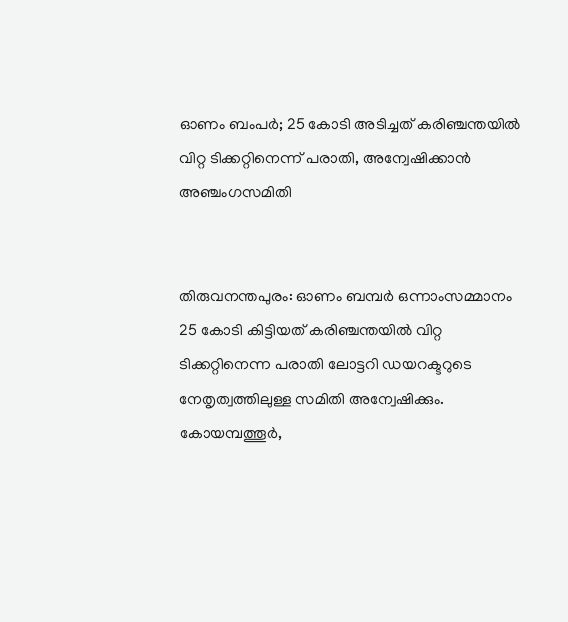ഓണം ബംപർ; 25 കോടി അടിച്ചത് കരിഞ്ചന്തയിൽ വിറ്റ ടിക്കറ്റിനെന്ന് പരാതി, അന്വേഷിക്കാൻ അഞ്ചംഗസമിതി


തിരുവനന്തപുരം: ഓണം ബമ്പർ ഒന്നാംസമ്മാനം 25 കോടി കിട്ടിയത് കരിഞ്ചന്തയിൽ വിറ്റ ടിക്കറ്റിനെന്ന പരാതി ലോട്ടറി ഡയറക്ടറുടെ നേതൃത്വത്തിലുള്ള സമിതി അന്വേഷിക്കും.
കോയമ്പത്തൂർ,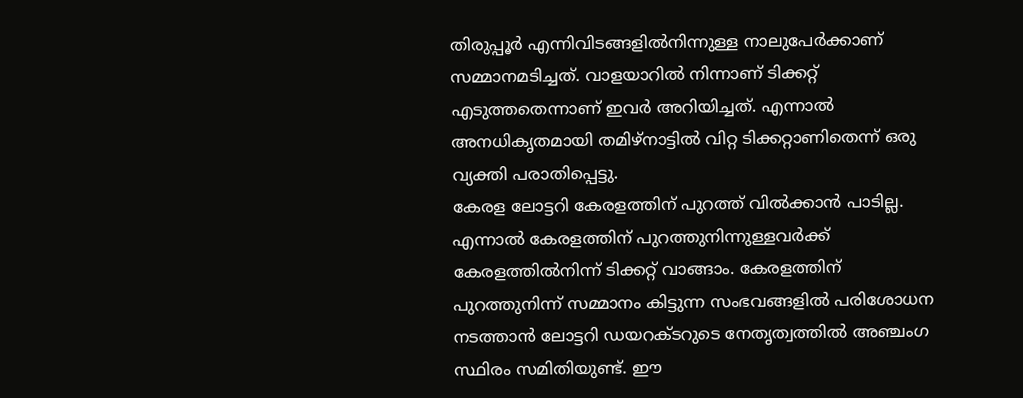തിരുപ്പൂർ എന്നിവിടങ്ങളിൽനിന്നുള്ള നാലുപേർക്കാണ് സമ്മാനമടിച്ചത്. വാളയാറിൽ നിന്നാണ് ടിക്കറ്റ് എടുത്തതെന്നാണ് ഇവർ അറിയിച്ചത്. എന്നാൽ അനധികൃതമായി തമിഴ്‌നാട്ടിൽ വിറ്റ ടിക്കറ്റാണിതെന്ന് ഒരു വ്യക്തി പരാതിപ്പെട്ടു.
കേരള ലോട്ടറി കേരളത്തിന് പുറത്ത് വിൽക്കാൻ പാടില്ല. എന്നാൽ കേരളത്തിന് പുറത്തുനിന്നുള്ളവർക്ക് കേരളത്തിൽനിന്ന് ടിക്കറ്റ് വാങ്ങാം. കേരളത്തിന് പുറത്തുനിന്ന് സമ്മാനം കിട്ടുന്ന സംഭവങ്ങളിൽ പരിശോധന നടത്താൻ ലോട്ടറി ഡയറക്ടറുടെ നേതൃത്വത്തിൽ അഞ്ചംഗ സ്ഥിരം സമിതിയുണ്ട്. ഈ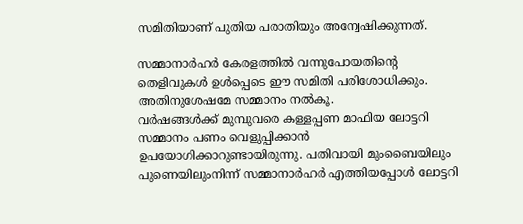സമിതിയാണ് പുതിയ പരാതിയും അന്വേഷിക്കുന്നത്.

സമ്മാനാർഹർ കേരളത്തിൽ വന്നുപോയതിന്റെ തെളിവുകൾ ഉൾപ്പെടെ ഈ സമിതി പരിശോധിക്കും. അതിനുശേഷമേ സമ്മാനം നൽകൂ.
വർഷങ്ങൾക്ക് മുമ്പുവരെ കള്ളപ്പണ മാഫിയ ലോട്ടറി സമ്മാനം പണം വെളുപ്പിക്കാൻ ഉപയോഗിക്കാറുണ്ടായിരുന്നു. പതിവായി മുംബൈയിലും പുണെയിലുംനിന്ന് സമ്മാനാർഹർ എത്തിയപ്പോൾ ലോട്ടറി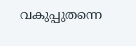വകുപ്പുതന്നെ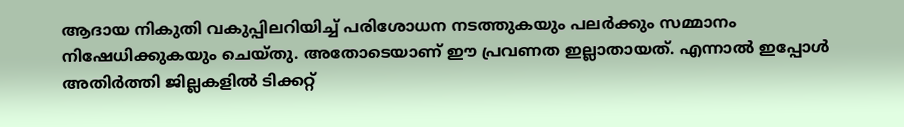ആദായ നികുതി വകുപ്പിലറിയിച്ച് പരിശോധന നടത്തുകയും പലർക്കും സമ്മാനം നിഷേധിക്കുകയും ചെയ്തു. അതോടെയാണ് ഈ പ്രവണത ഇല്ലാതായത്. എന്നാൽ ഇപ്പോൾ അതിർത്തി ജില്ലകളിൽ ടിക്കറ്റ്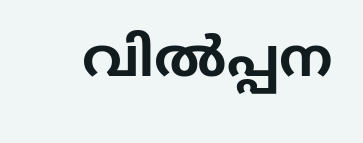വിൽപ്പന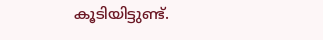കൂടിയിട്ടുണ്ട്.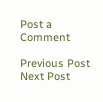Post a Comment

Previous Post Next Post